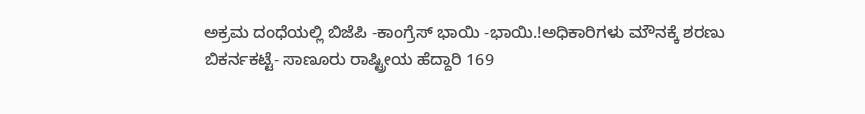ಅಕ್ರಮ ದಂಧೆಯಲ್ಲಿ ಬಿಜೆಪಿ -ಕಾಂಗ್ರೆಸ್ ಭಾಯಿ -ಭಾಯಿ.!ಅಧಿಕಾರಿಗಳು ಮೌನಕ್ಕೆ ಶರಣು
ಬಿಕರ್ನಕಟ್ಟೆ- ಸಾಣೂರು ರಾಷ್ಟ್ರೀಯ ಹೆದ್ದಾರಿ 169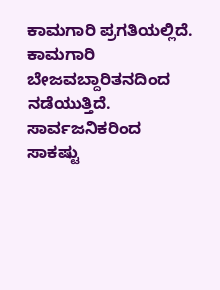ಕಾಮಗಾರಿ ಪ್ರಗತಿಯಲ್ಲಿದೆ. ಕಾಮಗಾರಿ ಬೇಜವಬ್ದಾರಿತನದಿಂದ ನಡೆಯುತ್ತಿದೆ. ಸಾರ್ವಜನಿಕರಿಂದ ಸಾಕಷ್ಟು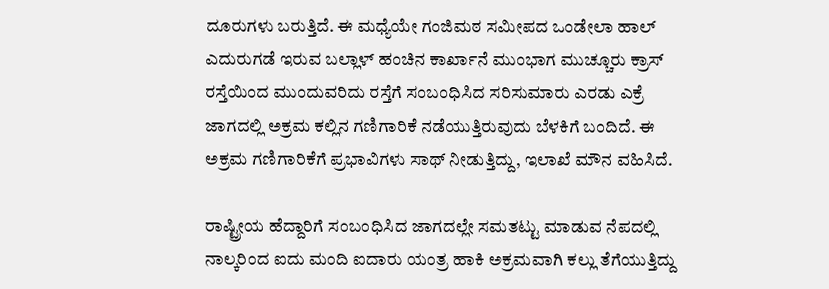ದೂರುಗಳು ಬರುತ್ತಿದೆ. ಈ ಮಧ್ಯೆಯೇ ಗಂಜಿಮಠ ಸಮೀಪದ ಒಂಡೇಲಾ ಹಾಲ್ ಎದುರುಗಡೆ ಇರುವ ಬಲ್ಲಾಳ್ ಹಂಚಿನ ಕಾರ್ಖಾನೆ ಮುಂಭಾಗ ಮುಚ್ಚೂರು ಕ್ರಾಸ್ ರಸ್ತೆಯಿಂದ ಮುಂದುವರಿದು ರಸ್ತೆಗೆ ಸಂಬಂಧಿಸಿದ ಸರಿಸುಮಾರು ಎರಡು ಎಕ್ರೆ ಜಾಗದಲ್ಲಿ ಅಕ್ರಮ ಕಲ್ಲಿನ ಗಣಿಗಾರಿಕೆ ನಡೆಯುತ್ತಿರುವುದು ಬೆಳಕಿಗೆ ಬಂದಿದೆ. ಈ ಅಕ್ರಮ ಗಣಿಗಾರಿಕೆಗೆ ಪ್ರಭಾವಿಗಳು ಸಾಥ್ ನೀಡುತ್ತಿದ್ದು, ಇಲಾಖೆ ಮೌನ ವಹಿಸಿದೆ.

ರಾಷ್ಟ್ರೀಯ ಹೆದ್ದಾರಿಗೆ ಸಂಬಂಧಿಸಿದ ಜಾಗದಲ್ಲೇ ಸಮತಟ್ಟು ಮಾಡುವ ನೆಪದಲ್ಲಿ ನಾಲ್ಕರಿಂದ ಐದು ಮಂದಿ ಐದಾರು ಯಂತ್ರ ಹಾಕಿ ಅಕ್ರಮವಾಗಿ ಕಲ್ಲು ತೆಗೆಯುತ್ತಿದ್ದು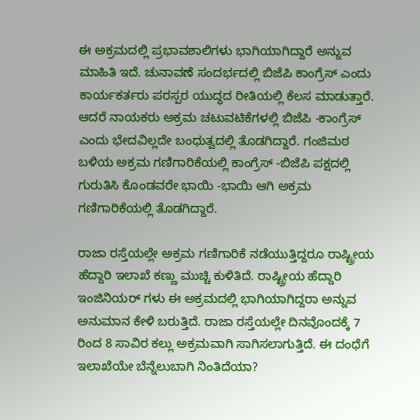ಈ ಅಕ್ರಮದಲ್ಲಿ ಪ್ರಭಾವಶಾಲಿಗಳು ಭಾಗಿಯಾಗಿದ್ದಾರೆ ಅನ್ನುವ ಮಾಹಿತಿ ಇದೆ. ಚುನಾವಣೆ ಸಂದರ್ಭದಲ್ಲಿ ಬಿಜೆಪಿ ಕಾಂಗ್ರೆಸ್ ಎಂದು ಕಾರ್ಯಕರ್ತರು ಪರಸ್ಪರ ಯುದ್ಧದ ರೀತಿಯಲ್ಲಿ ಕೆಲಸ ಮಾಡುತ್ತಾರೆ. ಆದರೆ ನಾಯಕರು ಅಕ್ರಮ ಚಟುವಟಿಕೆಗಳಲ್ಲಿ ಬಿಜೆಪಿ -ಕಾಂಗ್ರೆಸ್ ಎಂದು ಭೇದವಿಲ್ಲದೇ ಬಂಧುತ್ವದಲ್ಲಿ ತೊಡಗಿದ್ದಾರೆ. ಗಂಜಿಮಠ ಬಳಿಯ ಅಕ್ರಮ ಗಣಿಗಾರಿಕೆಯಲ್ಲಿ ಕಾಂಗ್ರೆಸ್ -ಬಿಜೆಪಿ ಪಕ್ಷದಲ್ಲಿ ಗುರುತಿಸಿ ಕೊಂಡವರೇ ಭಾಯಿ -ಭಾಯಿ ಆಗಿ ಅಕ್ರಮ ಗಣಿಗಾರಿಕೆಯಲ್ಲಿ ತೊಡಗಿದ್ದಾರೆ.

ರಾಜಾ ರಸ್ತೆಯಲ್ಲೇ ಅಕ್ರಮ ಗಣಿಗಾರಿಕೆ ನಡೆಯುತ್ತಿದ್ದರೂ ರಾಷ್ಟ್ರೀಯ ಹೆದ್ದಾರಿ ಇಲಾಖೆ ಕಣ್ಣು ಮುಚ್ಚಿ ಕುಳಿತಿದೆ. ರಾಷ್ಟ್ರೀಯ ಹೆದ್ದಾರಿ ಇಂಜಿನಿಯರ್ ಗಳು ಈ ಅಕ್ರಮದಲ್ಲಿ ಭಾಗಿಯಾಗಿದ್ದರಾ ಅನ್ನುವ ಅನುಮಾನ ಕೇಳಿ ಬರುತ್ತಿದೆ. ರಾಜಾ ರಸ್ತೆಯಲ್ಲೇ ದಿನವೊಂದಕ್ಕೆ 7 ರಿಂದ 8 ಸಾವಿರ ಕಲ್ಲು ಅಕ್ರಮವಾಗಿ ಸಾಗಿಸಲಾಗುತ್ತಿದೆ. ಈ ದಂಧೆಗೆ ಇಲಾಖೆಯೇ ಬೆನ್ನೆಲುಬಾಗಿ ನಿಂತಿದೆಯಾ?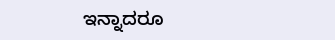ಇನ್ನಾದರೂ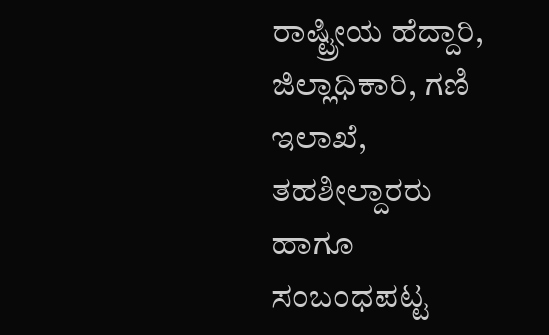ರಾಷ್ಟ್ರೀಯ ಹೆದ್ದಾರಿ, ಜಿಲ್ಲಾಧಿಕಾರಿ, ಗಣಿ ಇಲಾಖೆ, ತಹಶೀಲ್ದಾರರು ಹಾಗೂ ಸಂಬಂಧಪಟ್ಟ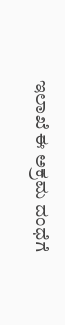ಇಲಾಖೆ ಈ ಅಕ್ರಮ ದಂಧೆಗೆ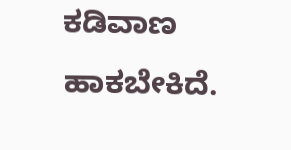ಕಡಿವಾಣ ಹಾಕಬೇಕಿದೆ.